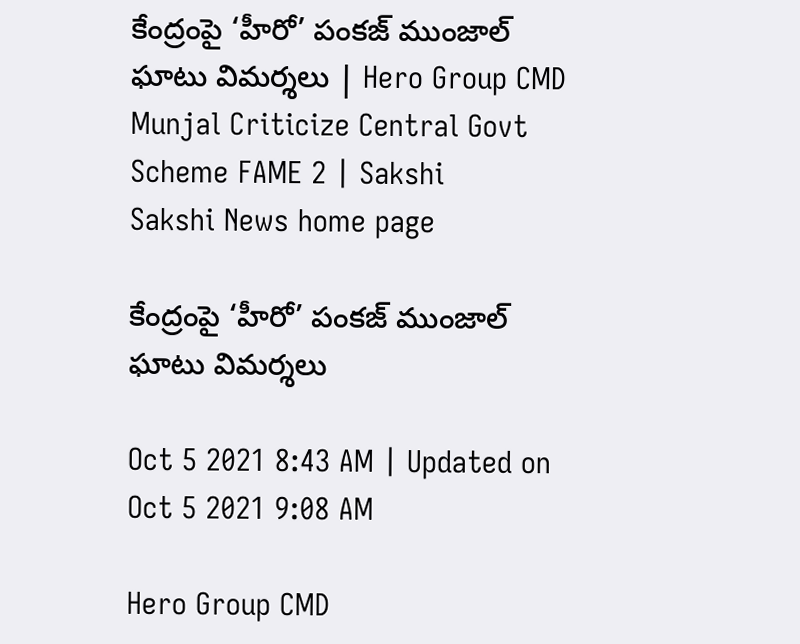కేంద్రంపై ‘హీరో’ పంకజ్‌ ముంజాల్‌ ఘాటు విమర్శలు | Hero Group CMD Munjal Criticize Central Govt Scheme FAME 2 | Sakshi
Sakshi News home page

కేంద్రంపై ‘హీరో’ పంకజ్‌ ముంజాల్‌ ఘాటు విమర్శలు

Oct 5 2021 8:43 AM | Updated on Oct 5 2021 9:08 AM

Hero Group CMD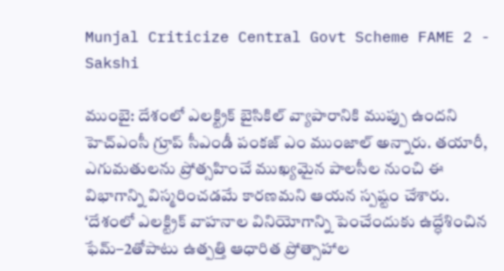Munjal Criticize Central Govt Scheme FAME 2 - Sakshi

ముంబై: దేశంలో ఎలక్ట్రిక్‌ బైసికిల్‌ వ్యాపారానికి ముప్పు ఉందని హెచ్‌ఎంసీ గ్రూప్‌ సీఎండీ పంకజ్‌ ఎం ముంజాల్‌ అన్నారు. తయారీ, ఎగుమతులను ప్రోత్సహించే ముఖ్యమైన పాలసీల నుంచి ఈ విభాగాన్ని విస్మరించడమే కారణమని ఆయన స్పష్టం చేశారు. ‘దేశంలో ఎలక్ట్రిక్‌ వాహనాల వినియోగాన్ని పెంచేందుకు ఉద్ధేశించిన ఫేమ్‌–2తోపాటు ఉత్పత్తి ఆధారిత ప్రోత్సాహాల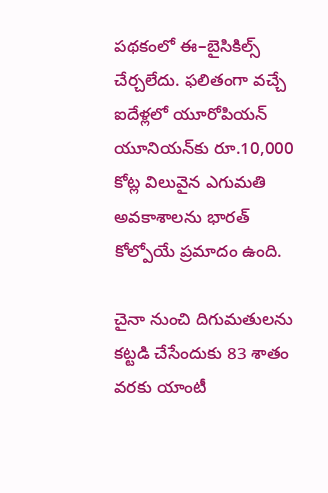పథకంలో ఈ–బైసికిల్స్‌ చేర్చలేదు. ఫలితంగా వచ్చే ఐదేళ్లలో యూరోపియన్‌ యూనియన్‌కు రూ.10,000 కోట్ల విలువైన ఎగుమతి అవకాశాలను భారత్‌ కోల్పోయే ప్రమాదం ఉంది.

చైనా నుంచి దిగుమతులను కట్టడి చేసేందుకు 83 శాతం వరకు యాంటీ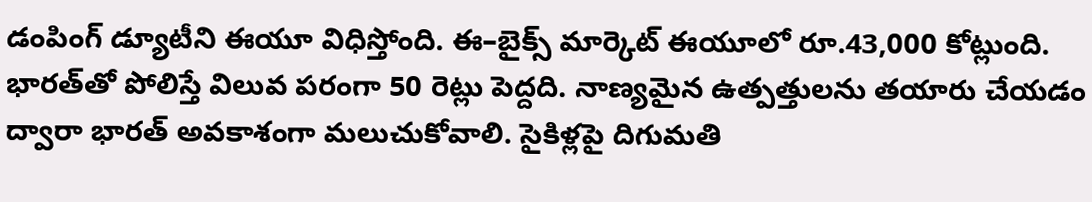డంపింగ్‌ డ్యూటీని ఈయూ విధిస్తోంది. ఈ–బైక్స్‌ మార్కెట్‌ ఈయూలో రూ.43,000 కోట్లుంది. భారత్‌తో పోలిస్తే విలువ పరంగా 50 రెట్లు పెద్దది. నాణ్యమైన ఉత్పత్తులను తయారు చేయడం ద్వారా భారత్‌ అవకాశంగా మలుచుకోవాలి. సైకిళ్లపై దిగుమతి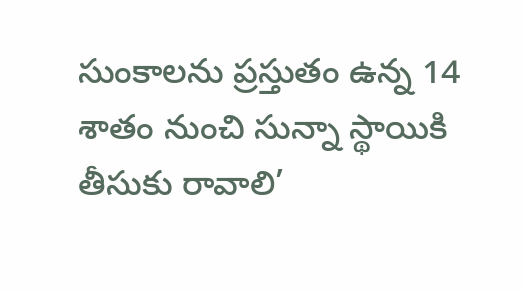సుంకాలను ప్రస్తుతం ఉన్న 14 శాతం నుంచి సున్నా స్థాయికి తీసుకు రావాలి’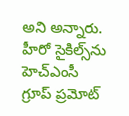అని అన్నారు. హీరో సైకిల్స్‌ను హెచ్‌ఎంసీ గ్రూప్‌ ప్రమోట్‌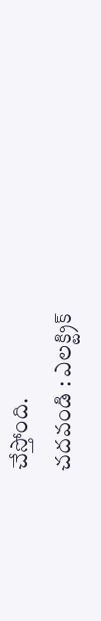చేస్తోంది.
చదవండి : ఎలక్ట్రిక్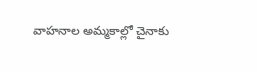వాహనాల అమ్మకాల్లో చైనాకు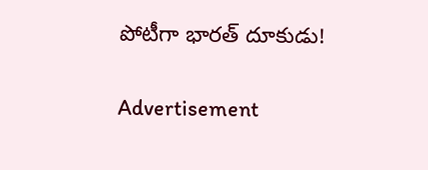పోటీగా భారత్ దూకుడు!

Advertisement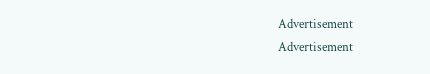Advertisement
Advertisement